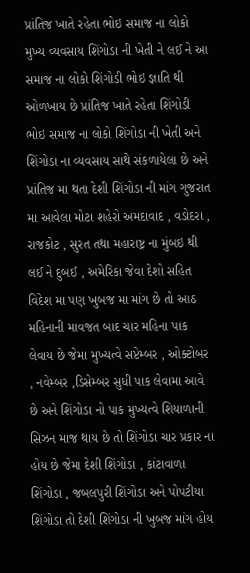પ્રાંતિજ ખાતે રહેતા ભોઇ સમાજ ના લોકો મુખ્ય વ્યવસાય શિંગોડા ની ખેતી ને લઈ ને આ સમાજ ના લોકો શિંગોડી ભોઇ જ્ઞાતિ થી ઓળખાય છે પ્રાંતિજ ખાતે રહેતા શિંગોડી ભોઇ સમાજ ના લોકો શિંગોડા ની ખેતી અને શિંગોડા ના વ્યવસાય સાથે સંકળાયેલા છે અને પ્રાંતિજ મા થતા દેશી શિંગોડા ની માંગ ગુજરાત મા આવેલા મોટા શહેરો અમદાવાદ , વડોદરા , રાજકોટ , સુરત તથા મહારાષ્ટ્ર ના મુંબઇ થી લઈ ને દુબઈ , અમેરિકા જેવા દેશો સહિત વિદેશ મા પણ ખુબજ મા માંગ છે તો આઠ મહિનાની માવજત બાદ ચાર મહિના પાક લેવાય છે જેમા મુખ્યત્વે સપ્ટેમ્બર , ઓક્ટોબર , નવેમ્બર ,ડિસેમ્બર સુધી પાક લેવામા આવે છે અને શિંગોડા નો પાક મુખ્યત્વે શિયાળાની સિઝન માજ થાય છે તો શિંગોડા ચાર પ્રકાર ના હોય છે જેમા દેશી શિંગોડા , કાંટાવાળા શિંગોડા , જબલપુરી શિંગોડા અને પોપટીયા શિંગોડા તો દેશી શિંગોડા ની ખુબજ માંગ હોય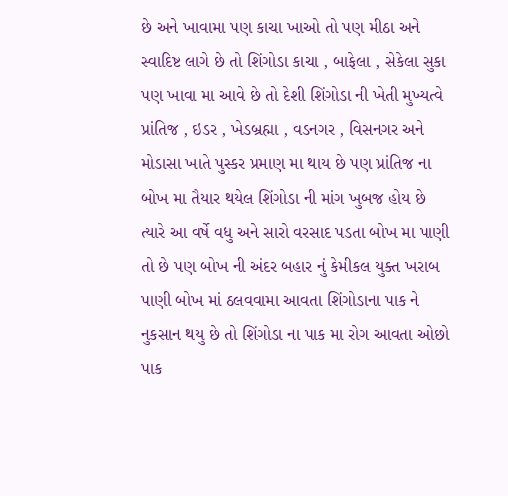છે અને ખાવામા પણ કાચા ખાઓ તો પણ મીઠા અને સ્વાદિષ્ટ લાગે છે તો શિંગોડા કાચા , બાફેલા , સેકેલા સુકા પણ ખાવા મા આવે છે તો દેશી શિંગોડા ની ખેતી મુખ્યત્વે પ્રાંતિજ , ઇડર , ખેડબ્રહ્મા , વડનગર , વિસનગર અને મોડાસા ખાતે પુસ્કર પ્રમાણ મા થાય છે પણ પ્રાંતિજ ના બોખ મા તૈયાર થયેલ શિંગોડા ની માંગ ખુબજ હોય છે
ત્યારે આ વર્ષે વધુ અને સારો વરસાદ પડતા બોખ મા પાણી તો છે પણ બોખ ની અંદર બહાર નું કેમીકલ યુક્ત ખરાબ પાણી બોખ માં ઠલવવામા આવતા શિંગોડાના પાક ને નુકસાન થયુ છે તો શિંગોડા ના પાક મા રોગ આવતા ઓછો પાક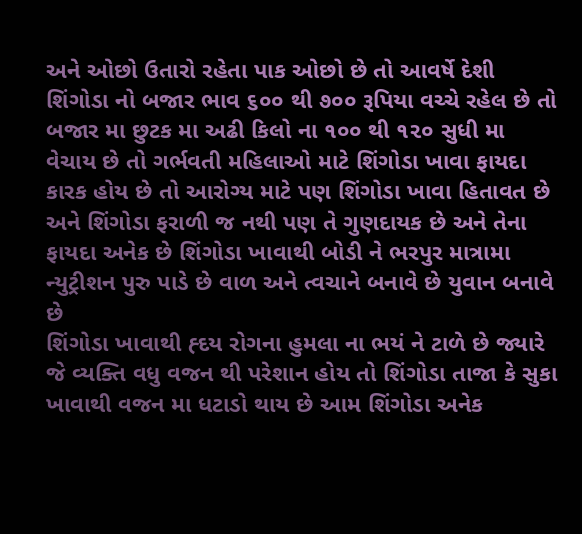અને ઓછો ઉતારો રહેતા પાક ઓછો છે તો આવર્ષે દેશી શિંગોડા નો બજાર ભાવ ૬૦૦ થી ૭૦૦ રૂપિયા વચ્ચે રહેલ છે તો બજાર મા છુટક મા અઢી કિલો ના ૧૦૦ થી ૧૨૦ સુધી મા વેચાય છે તો ગર્ભવતી મહિલાઓ માટે શિંગોડા ખાવા ફાયદા કારક હોય છે તો આરોગ્ય માટે પણ શિંગોડા ખાવા હિતાવત છે અને શિંગોડા ફરાળી જ નથી પણ તે ગુણદાયક છે અને તેના ફાયદા અનેક છે શિંગોડા ખાવાથી બોડી ને ભરપુર માત્રામા ન્યુટ્રીશન પુરુ પાડે છે વાળ અને ત્વચાને બનાવે છે યુવાન બનાવે છે
શિંગોડા ખાવાથી હ્દય રોગના હુમલા ના ભયં ને ટાળે છે જ્યારે જે વ્યક્તિ વધુ વજન થી પરેશાન હોય તો શિંગોડા તાજા કે સુકા ખાવાથી વજન મા ધટાડો થાય છે આમ શિંગોડા અનેક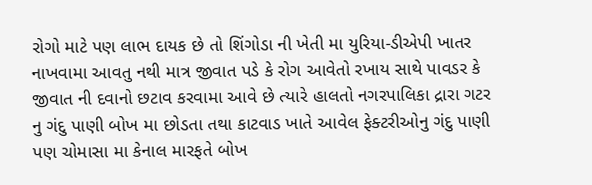રોગો માટે પણ લાભ દાયક છે તો શિંગોડા ની ખેતી મા યુરિયા-ડીએપી ખાતર નાખવામા આવતુ નથી માત્ર જીવાત પડે કે રોગ આવેતો રખાય સાથે પાવડર કે જીવાત ની દવાનો છટાવ કરવામા આવે છે ત્યારે હાલતો નગરપાલિકા દ્રારા ગટર નુ ગંદુ પાણી બોખ મા છોડતા તથા કાટવાડ ખાતે આવેલ ફેક્ટરીઓનુ ગંદુ પાણી પણ ચોમાસા મા કેનાલ મારફતે બોખ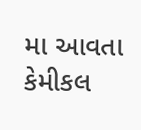મા આવતા કેમીકલ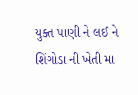યુક્ત પાણી ને લઈ ને શિંગોડા ની ખેતી મા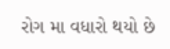રોગ મા વધારો થયો છે